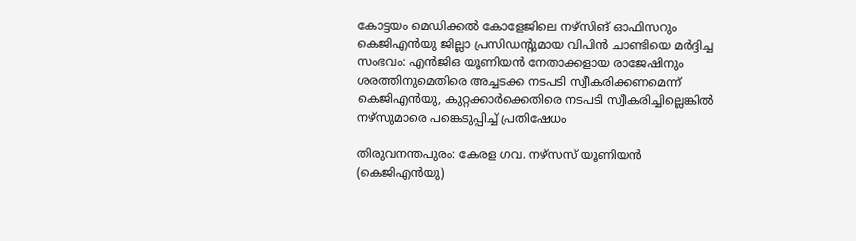കോട്ടയം മെഡിക്കൽ കോളേജിലെ നഴ്സിങ് ഓഫിസറും കെജിഎൻയു ജില്ലാ പ്രസിഡന്റുമായ വിപിൻ ചാണ്ടിയെ മർദ്ദിച്ച സംഭവം: എൻജിഒ യൂണിയൻ നേതാക്കളായ രാജേഷിനും ശരത്തിനുമെതിരെ അച്ചടക്ക നടപടി സ്വീകരിക്കണമെന്ന് കെജിഎൻയു, കുറ്റക്കാർക്കെതിരെ നടപടി സ്വീകരിച്ചില്ലെങ്കിൽ നഴ്സുമാരെ പങ്കെടുപ്പിച്ച് പ്രതിഷേധം

തിരുവനന്തപുരം: കേരള ഗവ. നഴ്സസ് യൂണിയൻ (കെജിഎൻയു)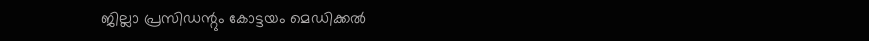ജില്ലാ പ്രസിഡന്റും കോട്ടയം മെഡിക്കൽ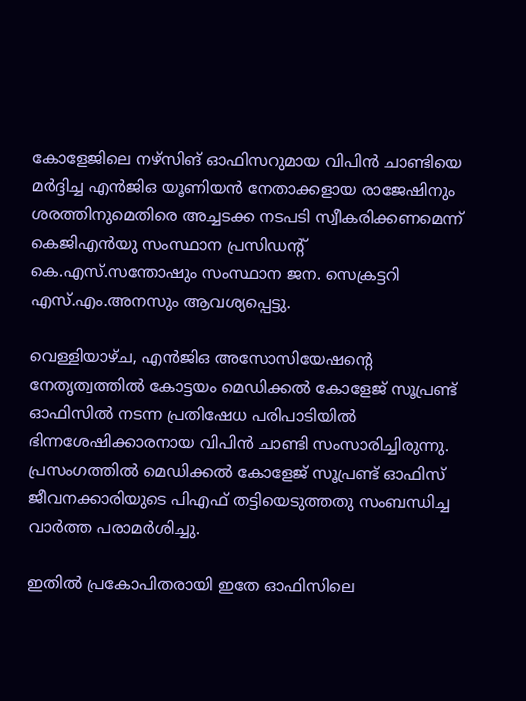കോളേജിലെ നഴ്സിങ് ഓഫിസറുമായ വിപിൻ ചാണ്ടിയെ മർദ്ദിച്ച എൻജിഒ യൂണിയൻ നേതാക്കളായ രാജേഷിനും ശരത്തിനുമെതിരെ അച്ചടക്ക നടപടി സ്വീകരിക്കണമെന്ന് കെജിഎൻയു സംസ്ഥാന പ്രസിഡന്റ് കെ.എസ്.സന്തോഷും സംസ്ഥാന ജന. സെക്രട്ടറി എസ്.എം.അനസും ആവശ്യപ്പെട്ടു.

വെള്ളിയാഴ്ച, എൻജിഒ അസോസിയേഷന്റെ നേതൃത്വത്തിൽ കോട്ടയം മെഡിക്കൽ കോളേജ് സൂപ്രണ്ട് ഓഫിസിൽ നടന്ന പ്രതിഷേധ പരിപാടിയിൽ ഭിന്നശേഷിക്കാരനായ വിപിൻ ചാണ്ടി സംസാരിച്ചിരുന്നു. പ്രസംഗത്തിൽ മെഡിക്കൽ കോളേജ് സൂപ്രണ്ട് ഓഫിസ് ജീവനക്കാരിയുടെ പിഎഫ് തട്ടിയെടുത്തതു സംബന്ധിച്ച വാർത്ത പരാമർശിച്ചു.

ഇതിൽ പ്രകോപിതരായി ഇതേ ഓഫിസിലെ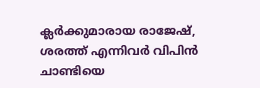ക്ലർക്കുമാരായ രാജേഷ്, ശരത്ത് എന്നിവർ വിപിൻ ചാണ്ടിയെ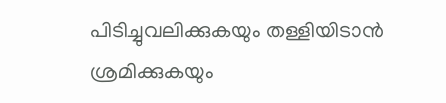പിടിച്ചുവലിക്കുകയും തള്ളിയിടാൻ ശ്രമിക്കുകയും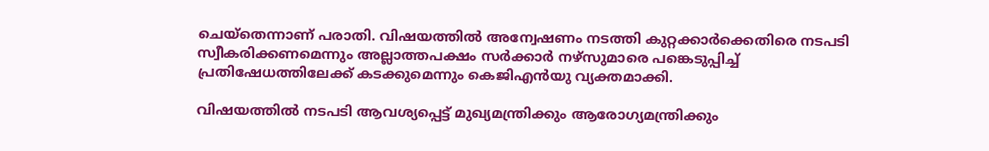ചെയ്തെന്നാണ് പരാതി. വിഷയത്തിൽ അന്വേഷണം നടത്തി കുറ്റക്കാർക്കെതിരെ നടപടി സ്വീകരിക്കണമെന്നും അല്ലാത്തപക്ഷം സർക്കാർ നഴ്സുമാരെ പങ്കെടുപ്പിച്ച് പ്രതിഷേധത്തിലേക്ക് കടക്കുമെന്നും കെജിഎൻയു വ്യക്തമാക്കി.

വിഷയത്തിൽ നടപടി ആവശ്യപ്പെട്ട് മുഖ്യമന്ത്രിക്കും ആരോഗ്യമന്ത്രിക്കും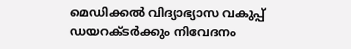മെഡിക്കൽ വിദ്യാഭ്യാസ വകുപ്പ് ഡയറക്ടർക്കും നിവേദനം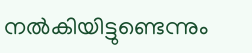നൽകിയിട്ടുണ്ടെന്നും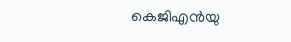കെജിഎൻയു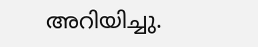അറിയിച്ചു.